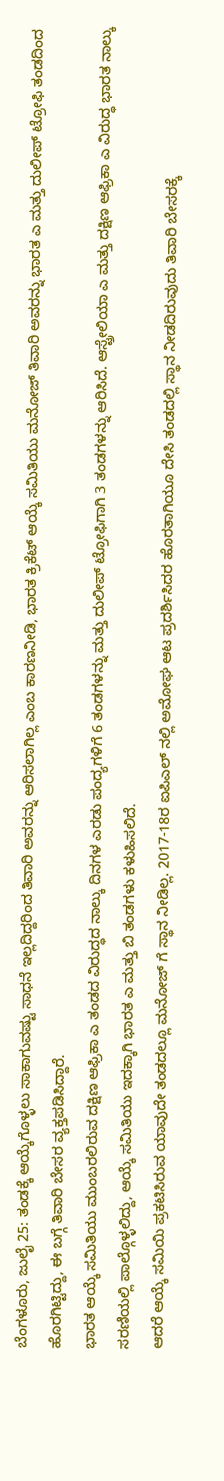ಬೆಂಗಳೂರು, ಜುಲೈ 25: ತಂಡಕ್ಕೆ ಆಯ್ಕೆಗೊಳ್ಳಲು ಸಾಕಾಗುವಷ್ಟು ಸಾಧನೆ ಇಲ್ಲದಿದ್ದರಿಂದ ತಿವಾರಿ ಅವರನ್ನು ಆರಿಸಲಾಗಿಲ್ಲ ಎಂಬ ಕಾರಣನೀಡಿ, ಭಾರತ ಕ್ರಿಕೆಟ್ ಆಯ್ಕೆ ಸಮಿತಿಯು ಮನೋಜ್ ತಿವಾರಿ ಅವರನ್ನು ಭಾರತ ಎ ಮತ್ತು ದುಲೀಪ್ ಟ್ರೋಫಿ ತಂಡದಿಂದ ಹೊರಗಿಟ್ಟಿದ್ದು, ಈ ಬಗ್ಗೆ ತಿವಾರಿ ಬೇಸರ ವ್ಯಕ್ತಪಡಿಸಿದ್ದಾರೆ.
ಭಾರತ ಆಯ್ಕೆ ಸಮಿತಿಯು ಮುಂಬರಲಿರುವ ದಕ್ಷಿಣ ಆಫ್ರಿಕಾ ಎ ತಂಡದ ವಿರುದ್ಧದ ನಾಲ್ಕು ದಿನಗಳ ಎರಡು ಪಂದ್ಯಗಳಿಗೆ 6 ತಂಡಗಳನ್ನು ಮತ್ತು ದುಲೀಪ್ ಟ್ರೋಫಿಗಾಗಿ 3 ತಂಡಗಳನ್ನು ಆರಿಸಿದೆ. ಆಸ್ಟ್ರೇಲಿಯಾ ಎ ಮತ್ತು ದಕ್ಷಿಣ ಆಫ್ರಿಕಾ ಎ ವಿರುದ್ಧ ಭಾರತ ನಾಲ್ಕು ಸರಣಿಯಲ್ಲಿ ಪಾಲ್ಗೊಳ್ಳಲಿದ್ದು, ಆಯ್ಕೆ ಸಮಿತಿಯು ಇದಕ್ಕಾಗಿ ಭಾರತ ಎ ಮತ್ತು ಬಿ ತಂಡಗಳು ಕಳುಹಿಸಲಿದೆ.
ಆದರೆ ಆಯ್ಕೆ ಸಮಿಯಿ ಪ್ರಕಟಿಸಿರುವ ಯಾವುದೇ ತಂಡದಲ್ಲೂ ಮನೋಜ್ ಗೆ ಸ್ಥಾನ ನೀಡಿಲ್ಲ. 2017-18ರ ಐಪಿಎಲ್ ನಲ್ಲಿ ಅಮೋಘ ಆಟ ಪ್ರದರ್ಶಿಸಿದರ ಹೊರತಾಗಿಯೂ ದೇಸಿ ತಂಡದಲ್ಲಿ ಸ್ಥಾನ ನೀಡದಿರುವುದು ತಿವಾರಿ ಬೇಸರಕ್ಕೆ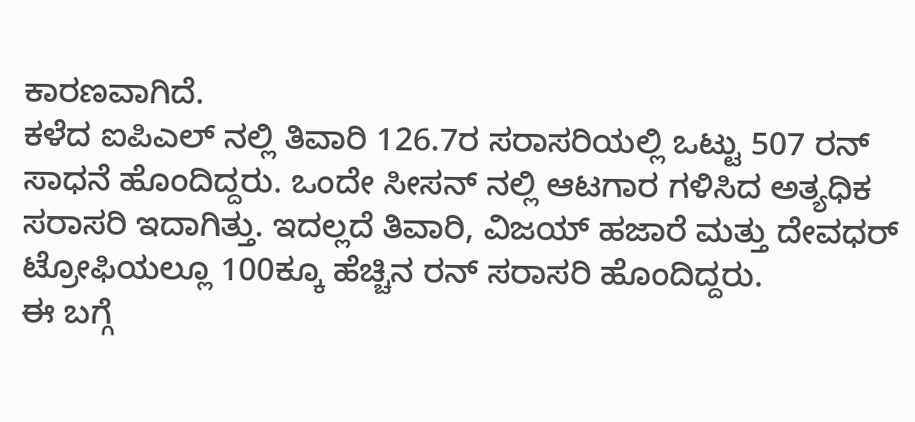ಕಾರಣವಾಗಿದೆ.
ಕಳೆದ ಐಪಿಎಲ್ ನಲ್ಲಿ ತಿವಾರಿ 126.7ರ ಸರಾಸರಿಯಲ್ಲಿ ಒಟ್ಟು 507 ರನ್ ಸಾಧನೆ ಹೊಂದಿದ್ದರು. ಒಂದೇ ಸೀಸನ್ ನಲ್ಲಿ ಆಟಗಾರ ಗಳಿಸಿದ ಅತ್ಯಧಿಕ ಸರಾಸರಿ ಇದಾಗಿತ್ತು. ಇದಲ್ಲದೆ ತಿವಾರಿ, ವಿಜಯ್ ಹಜಾರೆ ಮತ್ತು ದೇವಧರ್ ಟ್ರೋಫಿಯಲ್ಲೂ 100ಕ್ಕೂ ಹೆಚ್ಚಿನ ರನ್ ಸರಾಸರಿ ಹೊಂದಿದ್ದರು.
ಈ ಬಗ್ಗೆ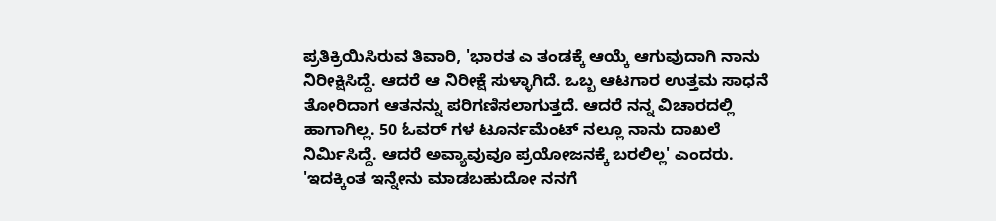ಪ್ರತಿಕ್ರಿಯಿಸಿರುವ ತಿವಾರಿ, 'ಭಾರತ ಎ ತಂಡಕ್ಕೆ ಆಯ್ಕೆ ಆಗುವುದಾಗಿ ನಾನು ನಿರೀಕ್ಷಿಸಿದ್ದೆ. ಆದರೆ ಆ ನಿರೀಕ್ಷೆ ಸುಳ್ಳಾಗಿದೆ. ಒಬ್ಬ ಆಟಗಾರ ಉತ್ತಮ ಸಾಧನೆ ತೋರಿದಾಗ ಆತನನ್ನು ಪರಿಗಣಿಸಲಾಗುತ್ತದೆ. ಆದರೆ ನನ್ನ ವಿಚಾರದಲ್ಲಿ ಹಾಗಾಗಿಲ್ಲ. 50 ಓವರ್ ಗಳ ಟೂರ್ನಮೆಂಟ್ ನಲ್ಲೂ ನಾನು ದಾಖಲೆ ನಿರ್ಮಿಸಿದ್ದೆ. ಆದರೆ ಅವ್ಯಾವುವೂ ಪ್ರಯೋಜನಕ್ಕೆ ಬರಲಿಲ್ಲ' ಎಂದರು.
'ಇದಕ್ಕಿಂತ ಇನ್ನೇನು ಮಾಡಬಹುದೋ ನನಗೆ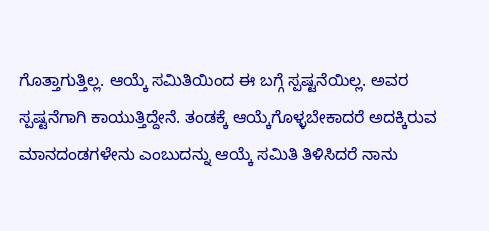ಗೊತ್ತಾಗುತ್ತಿಲ್ಲ. ಆಯ್ಕೆ ಸಮಿತಿಯಿಂದ ಈ ಬಗ್ಗೆ ಸ್ಪಷ್ಟನೆಯಿಲ್ಲ. ಅವರ ಸ್ಪಷ್ಟನೆಗಾಗಿ ಕಾಯುತ್ತಿದ್ದೇನೆ. ತಂಡಕ್ಕೆ ಆಯ್ಕೆಗೊಳ್ಳಬೇಕಾದರೆ ಅದಕ್ಕಿರುವ ಮಾನದಂಡಗಳೇನು ಎಂಬುದನ್ನು ಆಯ್ಕೆ ಸಮಿತಿ ತಿಳಿಸಿದರೆ ನಾನು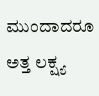ಮುಂದಾದರೂ ಅತ್ತ ಲಕ್ಷ್ಯ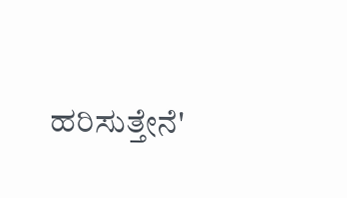ಹರಿಸುತ್ತೇನೆ'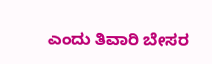ಎಂದು ತಿವಾರಿ ಬೇಸರ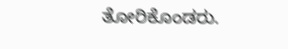ತೋರಿಕೊಂಡರು.